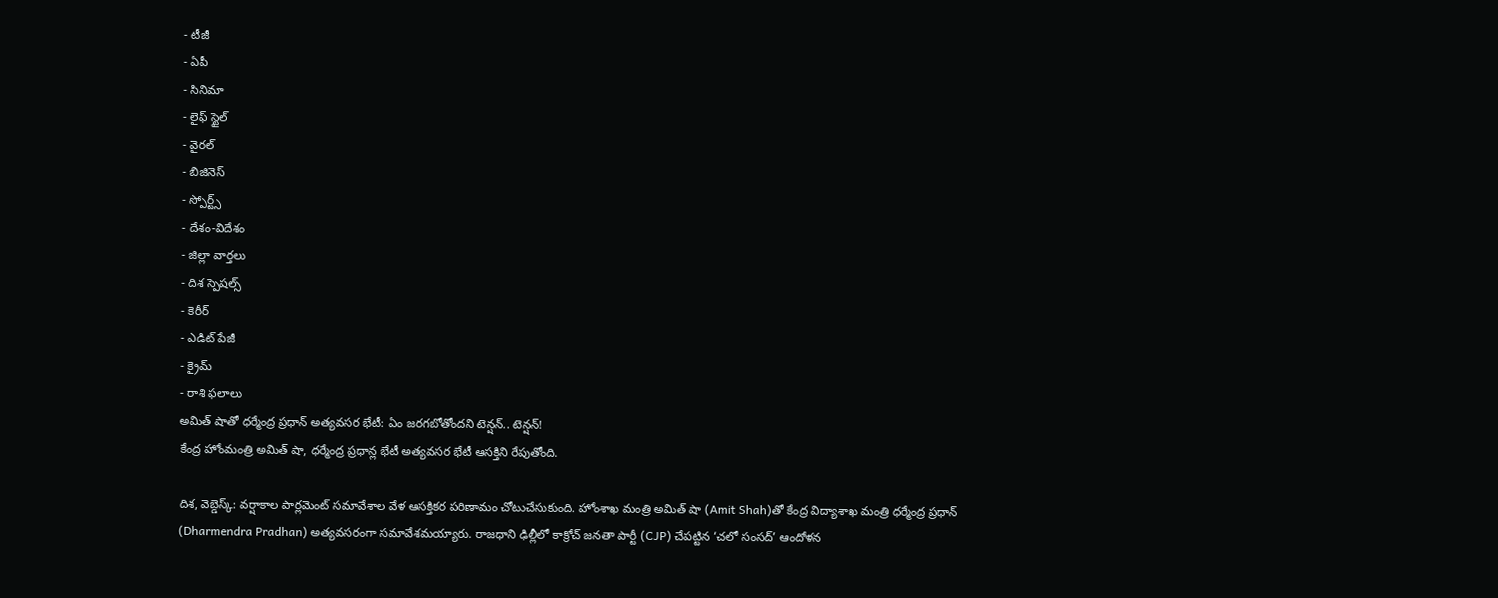- టీజీ
- ఏపీ
- సినిమా
- లైఫ్ స్టైల్
- వైరల్
- బిజినెస్
- స్పోర్ట్స్
- దేశం-విదేశం
- జిల్లా వార్తలు
- దిశ స్పెషల్స్
- కెరీర్
- ఎడిట్ పేజీ
- క్రైమ్
- రాశి ఫలాలు
అమిత్ షాతో ధర్మేంద్ర ప్రధాన్ అత్యవసర భేటీ: ఏం జరగబోతోందని టెన్షన్.. టెన్షన్!
కేంద్ర హోంమంత్రి అమిత్ షా, ధర్మేంద్ర ప్రధాన్ల భేటీ అత్యవసర భేటీ ఆసక్తిని రేపుతోంది.

దిశ, వెబ్డెస్క్: వర్షాకాల పార్లమెంట్ సమావేశాల వేళ ఆసక్తికర పరిణామం చోటుచేసుకుంది. హోంశాఖ మంత్రి అమిత్ షా (Amit Shah)తో కేంద్ర విద్యాశాఖ మంత్రి ధర్మేంద్ర ప్రధాన్ (Dharmendra Pradhan) అత్యవసరంగా సమావేశమయ్యారు. రాజధాని ఢిల్లీలో కాక్రోచ్ జనతా పార్టీ (CJP) చేపట్టిన ‘చలో సంసద్’ ఆందోళన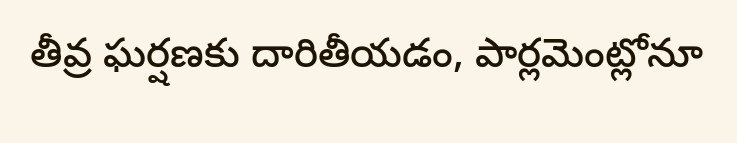తీవ్ర ఘర్షణకు దారితీయడం, పార్లమెంట్లోనూ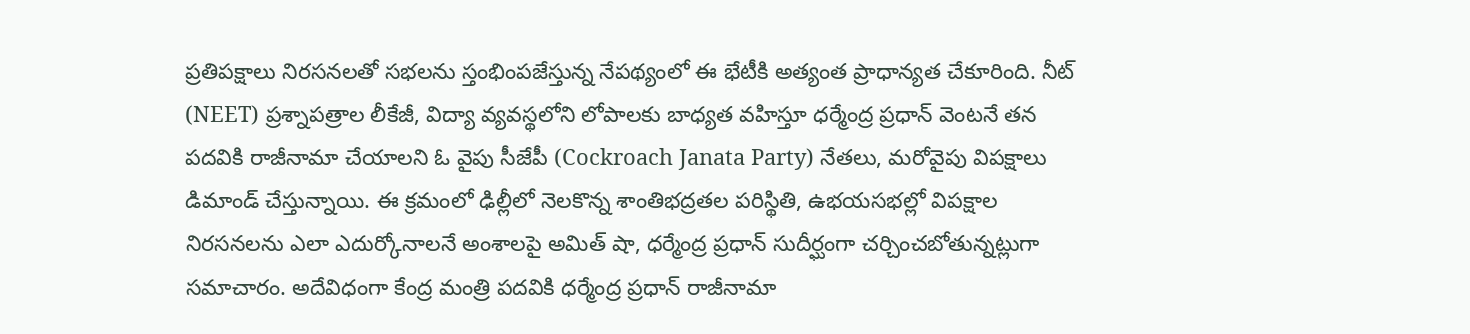ప్రతిపక్షాలు నిరసనలతో సభలను స్తంభింపజేస్తున్న నేపథ్యంలో ఈ భేటీకి అత్యంత ప్రాధాన్యత చేకూరింది. నీట్ (NEET) ప్రశ్నాపత్రాల లీకేజీ, విద్యా వ్యవస్థలోని లోపాలకు బాధ్యత వహిస్తూ ధర్మేంద్ర ప్రధాన్ వెంటనే తన పదవికి రాజీనామా చేయాలని ఓ వైపు సీజేపీ (Cockroach Janata Party) నేతలు, మరోవైపు విపక్షాలు డిమాండ్ చేస్తున్నాయి. ఈ క్రమంలో ఢిల్లీలో నెలకొన్న శాంతిభద్రతల పరిస్థితి, ఉభయసభల్లో విపక్షాల నిరసనలను ఎలా ఎదుర్కోనాలనే అంశాలపై అమిత్ షా, ధర్మేంద్ర ప్రధాన్ సుదీర్ఘంగా చర్చించబోతున్నట్లుగా సమాచారం. అదేవిధంగా కేంద్ర మంత్రి పదవికి ధర్మేంద్ర ప్రధాన్ రాజీనామా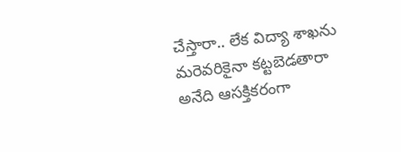చేస్తారా.. లేక విద్యా శాఖను మరెవరికైనా కట్టబెడతారా అనేది ఆసక్తికరంగా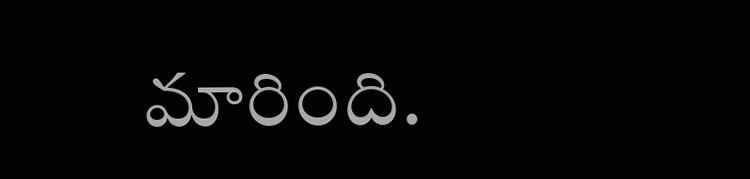మారింది.